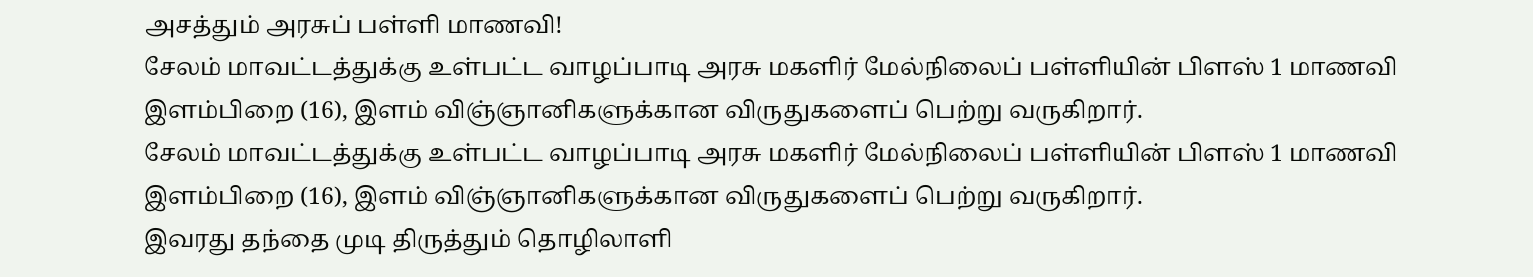அசத்தும் அரசுப் பள்ளி மாணவி!
சேலம் மாவட்டத்துக்கு உள்பட்ட வாழப்பாடி அரசு மகளிர் மேல்நிலைப் பள்ளியின் பிளஸ் 1 மாணவி இளம்பிறை (16), இளம் விஞ்ஞானிகளுக்கான விருதுகளைப் பெற்று வருகிறார்.
சேலம் மாவட்டத்துக்கு உள்பட்ட வாழப்பாடி அரசு மகளிர் மேல்நிலைப் பள்ளியின் பிளஸ் 1 மாணவி இளம்பிறை (16), இளம் விஞ்ஞானிகளுக்கான விருதுகளைப் பெற்று வருகிறார்.
இவரது தந்தை முடி திருத்தும் தொழிலாளி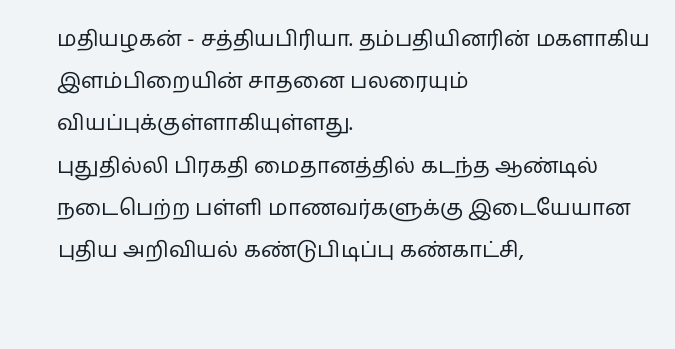மதியழகன் - சத்தியபிரியா. தம்பதியினரின் மகளாகிய இளம்பிறையின் சாதனை பலரையும் வியப்புக்குள்ளாகியுள்ளது.
புதுதில்லி பிரகதி மைதானத்தில் கடந்த ஆண்டில் நடைபெற்ற பள்ளி மாணவர்களுக்கு இடையேயான புதிய அறிவியல் கண்டுபிடிப்பு கண்காட்சி,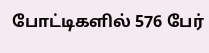போட்டிகளில் 576 பேர்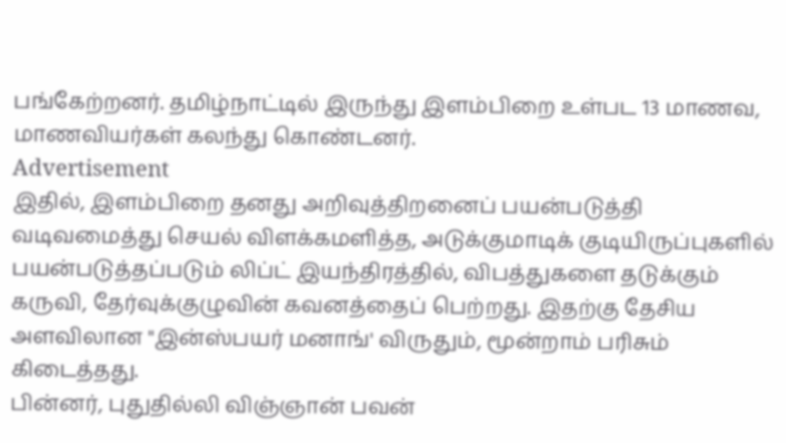பங்கேற்றனர். தமிழ்நாட்டில் இருந்து இளம்பிறை உள்பட 13 மாணவ, மாணவியர்கள் கலந்து கொண்டனர்.
Advertisement
இதில், இளம்பிறை தனது அறிவுத்திறனைப் பயன்படுத்தி வடிவமைத்து செயல் விளக்கமளித்த, அடுக்குமாடிக் குடியிருப்புகளில் பயன்படுத்தப்படும் லிப்ட் இயந்திரத்தில், விபத்துகளை தடுக்கும் கருவி, தேர்வுக்குழுவின் கவனத்தைப் பெற்றது. இதற்கு தேசிய அளவிலான "இன்ஸ்பயர் மனாங்' விருதும், மூன்றாம் பரிசும் கிடைத்தது.
பின்னர், புதுதில்லி விஞ்ஞான் பவன்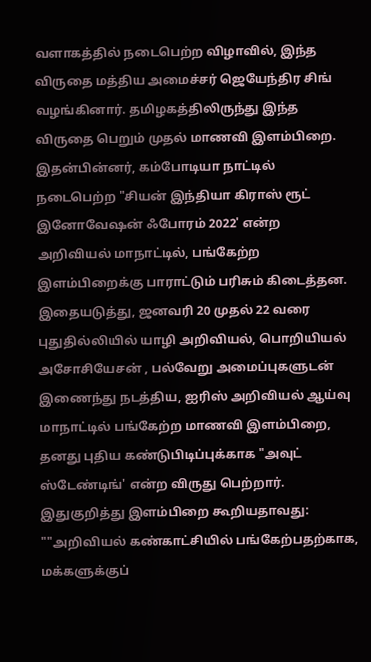வளாகத்தில் நடைபெற்ற விழாவில், இந்த விருதை மத்திய அமைச்சர் ஜெயேந்திர சிங் வழங்கினார். தமிழகத்திலிருந்து இந்த விருதை பெறும் முதல் மாணவி இளம்பிறை.
இதன்பின்னர், கம்போடியா நாட்டில் நடைபெற்ற "சியன் இந்தியா கிராஸ் ரூட் இனோவேஷன் ஃபோரம் 2022' என்ற அறிவியல் மாநாட்டில், பங்கேற்ற இளம்பிறைக்கு பாராட்டும் பரிசும் கிடைத்தன.
இதையடுத்து, ஜனவரி 20 முதல் 22 வரை புதுதில்லியில் யாழி அறிவியல், பொறியியல் அசோசியேசன் , பல்வேறு அமைப்புகளுடன் இணைந்து நடத்திய, ஐரிஸ் அறிவியல் ஆய்வு மாநாட்டில் பங்கேற்ற மாணவி இளம்பிறை, தனது புதிய கண்டுபிடிப்புக்காக "அவுட் ஸ்டேண்டிங்' என்ற விருது பெற்றார்.
இதுகுறித்து இளம்பிறை கூறியதாவது:
""அறிவியல் கண்காட்சியில் பங்கேற்பதற்காக, மக்களுக்குப்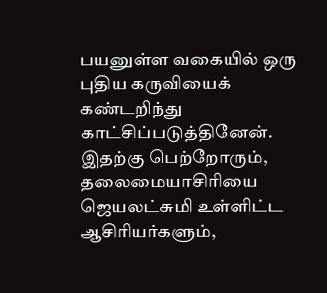பயனுள்ள வகையில் ஒரு புதிய கருவியைக் கண்டறிந்து காட்சிப்படுத்தினேன். இதற்கு பெற்றோரும், தலைமையாசிரியை ஜெயலட்சுமி உள்ளிட்ட ஆசிரியர்களும்,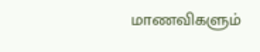மாணவிகளும்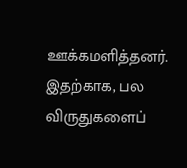ஊக்கமளித்தனர். இதற்காக, பல விருதுகளைப்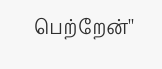பெற்றேன்''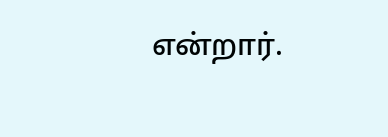என்றார்.